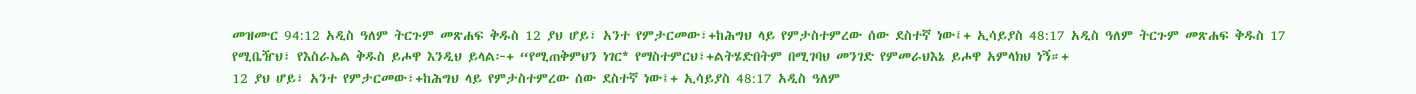መዝሙር 94:12 አዲስ ዓለም ትርጉም መጽሐፍ ቅዱስ 12 ያህ ሆይ፣ አንተ የምታርመው፣+ከሕግህ ላይ የምታስተምረው ሰው ደስተኛ ነው፤+ ኢሳይያስ 48:17 አዲስ ዓለም ትርጉም መጽሐፍ ቅዱስ 17 የሚቤዥህ፣ የእስራኤል ቅዱስ ይሖዋ እንዲህ ይላል፦+ “የሚጠቅምህን ነገር* የማስተምርህ፣+ልትሄድበትም በሚገባህ መንገድ የምመራህእኔ ይሖዋ አምላክህ ነኝ።+
12 ያህ ሆይ፣ አንተ የምታርመው፣+ከሕግህ ላይ የምታስተምረው ሰው ደስተኛ ነው፤+ ኢሳይያስ 48:17 አዲስ ዓለም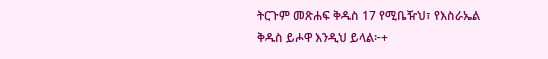ትርጉም መጽሐፍ ቅዱስ 17 የሚቤዥህ፣ የእስራኤል ቅዱስ ይሖዋ እንዲህ ይላል፦+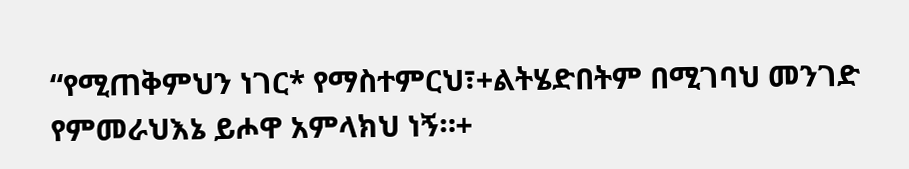“የሚጠቅምህን ነገር* የማስተምርህ፣+ልትሄድበትም በሚገባህ መንገድ የምመራህእኔ ይሖዋ አምላክህ ነኝ።+